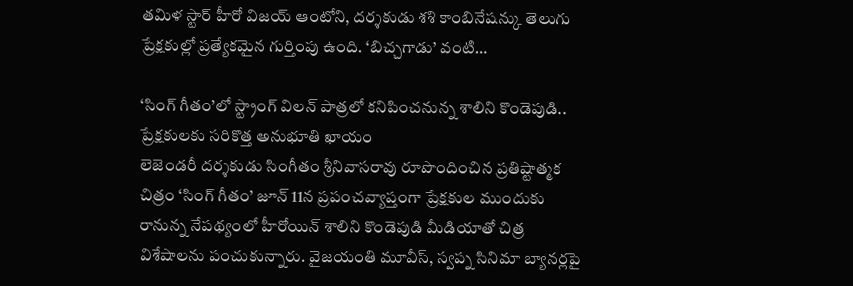తమిళ స్టార్ హీరో విజయ్ ఆంటోని, దర్శకుడు శశి కాంబినేషన్కు తెలుగు ప్రేక్షకుల్లో ప్రత్యేకమైన గుర్తింపు ఉంది. ‘బిచ్చగాడు’ వంటి…

‘సింగ్ గీతం’లో స్ట్రాంగ్ విలన్ పాత్రలో కనిపించనున్న శాలిని కొండెపుడి.. ప్రేక్షకులకు సరికొత్త అనుభూతి ఖాయం
లెజెండరీ దర్శకుడు సింగీతం శ్రీనివాసరావు రూపొందించిన ప్రతిష్టాత్మక చిత్రం ‘సింగ్ గీతం’ జూన్ 11న ప్రపంచవ్యాప్తంగా ప్రేక్షకుల ముందుకు రానున్న నేపథ్యంలో హీరోయిన్ శాలిని కొండెపుడి మీడియాతో చిత్ర విశేషాలను పంచుకున్నారు. వైజయంతి మూవీస్, స్వప్న సినిమా బ్యానర్లపై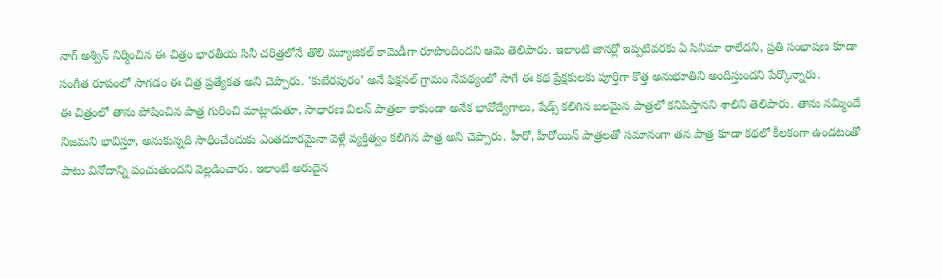నాగ్ అశ్విన్ నిర్మించిన ఈ చిత్రం భారతీయ సినీ చరిత్రలోనే తొలి మ్యూజికల్ కామెడీగా రూపొందిందని ఆమె తెలిపారు. ఇలాంటి జానర్లో ఇప్పటివరకు ఏ సినిమా రాలేదని, ప్రతి సంభాషణ కూడా సంగీత రూపంలో సాగడం ఈ చిత్ర ప్రత్యేకత అని చెప్పారు. ‘కుబేరపురం’ అనే ఫిక్షనల్ గ్రామం నేపథ్యంలో సాగే ఈ కథ ప్రేక్షకులకు పూర్తిగా కొత్త అనుభూతిని అందిస్తుందని పేర్కొన్నారు.
ఈ చిత్రంలో తాను పోషించిన పాత్ర గురించి మాట్లాడుతూ, సాధారణ విలన్ పాత్రలా కాకుండా అనేక భావోద్వేగాలు, షేడ్స్ కలిగిన బలమైన పాత్రలో కనిపిస్తానని శాలిని తెలిపారు. తాను నమ్మిందే నిజమని భావిస్తూ, అనుకున్నది సాధించేందుకు ఎంతదూరమైనా వెళ్లే వ్యక్తిత్వం కలిగిన పాత్ర అని చెప్పారు. హీరో, హీరోయిన్ పాత్రలతో సమానంగా తన పాత్ర కూడా కథలో కీలకంగా ఉండటంతో పాటు వినోదాన్ని పంచుతుందని వెల్లడించారు. ఇలాంటి అరుదైన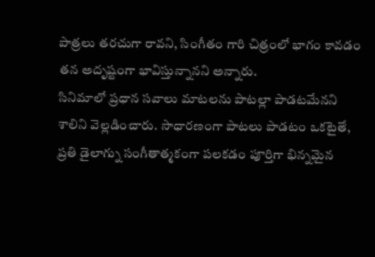పాత్రలు తరచుగా రావని, సింగీతం గారి చిత్రంలో భాగం కావడం తన అదృష్టంగా భావిస్తున్నానని అన్నారు.
సినిమాలో ప్రధాన సవాలు మాటలను పాటల్లా పాడటమేనని శాలిని వెల్లడించారు. సాధారణంగా పాటలు పాడటం ఒకటైతే, ప్రతి డైలాగ్ను సంగీతాత్మకంగా పలకడం పూర్తిగా భిన్నమైన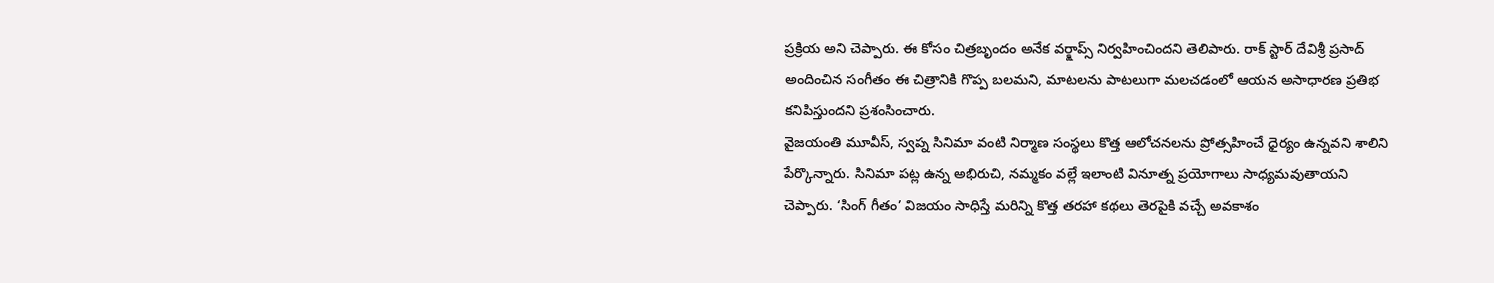ప్రక్రియ అని చెప్పారు. ఈ కోసం చిత్రబృందం అనేక వర్క్షాప్స్ నిర్వహించిందని తెలిపారు. రాక్ స్టార్ దేవిశ్రీ ప్రసాద్ అందించిన సంగీతం ఈ చిత్రానికి గొప్ప బలమని, మాటలను పాటలుగా మలచడంలో ఆయన అసాధారణ ప్రతిభ కనిపిస్తుందని ప్రశంసించారు.
వైజయంతి మూవీస్, స్వప్న సినిమా వంటి నిర్మాణ సంస్థలు కొత్త ఆలోచనలను ప్రోత్సహించే ధైర్యం ఉన్నవని శాలిని పేర్కొన్నారు. సినిమా పట్ల ఉన్న అభిరుచి, నమ్మకం వల్లే ఇలాంటి వినూత్న ప్రయోగాలు సాధ్యమవుతాయని చెప్పారు. ‘సింగ్ గీతం’ విజయం సాధిస్తే మరిన్ని కొత్త తరహా కథలు తెరపైకి వచ్చే అవకాశం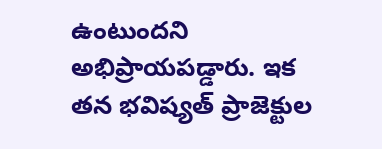ఉంటుందని అభిప్రాయపడ్డారు. ఇక తన భవిష్యత్ ప్రాజెక్టుల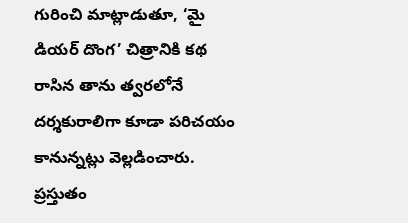గురించి మాట్లాడుతూ, ‘మై డియర్ దొంగ’ చిత్రానికి కథ రాసిన తాను త్వరలోనే దర్శకురాలిగా కూడా పరిచయం కానున్నట్లు వెల్లడించారు. ప్రస్తుతం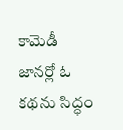కామెడీ జానర్లో ఓ కథను సిద్ధం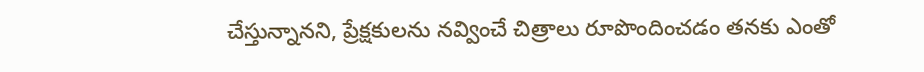చేస్తున్నానని, ప్రేక్షకులను నవ్వించే చిత్రాలు రూపొందించడం తనకు ఎంతో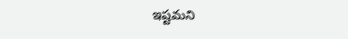ఇష్టమని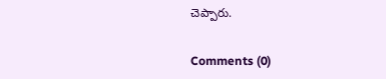చెప్పారు.


Comments (0)